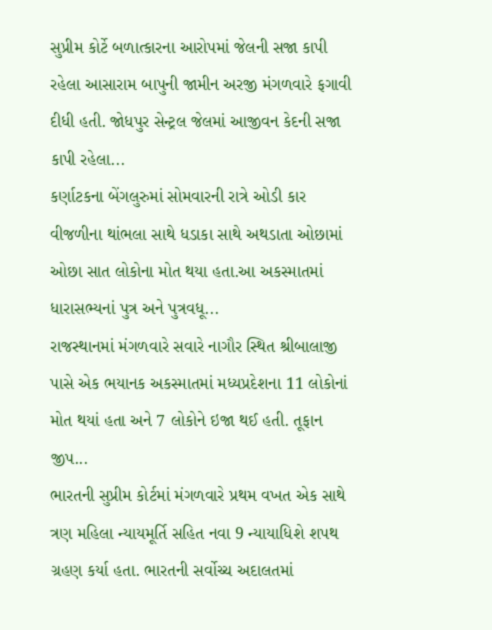સુપ્રીમ કોર્ટે બળાત્કારના આરોપમાં જેલની સજા કાપી રહેલા આસારામ બાપુની જામીન અરજી મંગળવારે ફગાવી દીધી હતી. જોધપુર સેન્ટ્રલ જેલમાં આજીવન કેદની સજા કાપી રહેલા...
કર્ણાટકના બેંગલુરુમાં સોમવારની રાત્રે ઓડી કાર વીજળીના થાંભલા સાથે ધડાકા સાથે અથડાતા ઓછામાં ઓછા સાત લોકોના મોત થયા હતા.આ અકસ્માતમાં ધારાસભ્યનાં પુત્ર અને પુત્રવધૂ...
રાજસ્થાનમાં મંગળવારે સવારે નાગૌર સ્થિત શ્રીબાલાજી પાસે એક ભયાનક અકસ્માતમાં મધ્યપ્રદેશના 11 લોકોનાં મોત થયાં હતા અને 7 લોકોને ઇજા થઈ હતી. તૂફાન જીપ...
ભારતની સુપ્રીમ કોર્ટમાં મંગળવારે પ્રથમ વખત એક સાથે ત્રણ મહિલા ન્યાયમૂર્તિ સહિત નવા 9 ન્યાયાધિશે શપથ ગ્રહણ કર્યા હતા. ભારતની સર્વોચ્ચ અદાલતમાં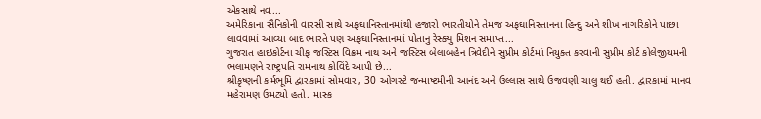એકસાથે નવ...
અમેરિકાના સૈનિકોની વારસી સાથે અફઘાનિસ્તાનમાંથી હજારો ભારતીયોને તેમજ અફઘાનિસ્તાનના હિન્દુ અને શીખ નાગરિકોને પાછા લાવવામાં આવ્યા બાદ ભારતે પણ અફઘાનિસ્તાનમાં પોતાનુ રેસ્ક્યુ મિશન સમાપ્ત...
ગુજરાત હાઇકોર્ટના ચીફ જસ્ટિસ વિક્રમ નાથ અને જસ્ટિસ બેલાબહેન ત્રિવેદીને સુપ્રીમ કોર્ટમાં નિયુક્ત કરવાની સુપ્રીમ કોર્ટ કોલેજીયમની ભલામણને રાષ્ટ્રપતિ રામનાથ કોવિંદે આપી છે...
શ્રીકૃષ્ણની કર્મભૂમિ દ્વારકામાં સોમવાર, 30 ઓગસ્ટે જન્માષ્ટમીની આનંદ અને ઉલ્લાસ સાથે ઉજવણી ચાલુ થઈ હતી. દ્વારકામાં માનવ મહેરામણ ઉમટ્યો હતો. માસ્ક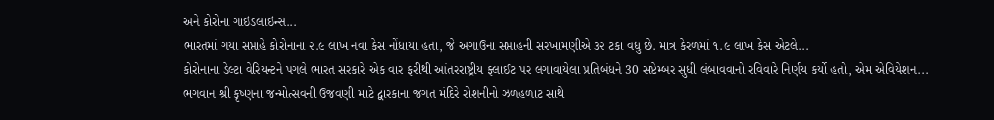અને કોરોના ગાઇડલાઇન્સ...
ભારતમાં ગયા સપ્તાહે કોરોનાના ૨.૯ લાખ નવા કેસ નોંધાયા હતા, જે અગાઉના સપ્તાહની સરખામણીએ ૩૨ ટકા વધુ છે. માત્ર કેરળમાં ૧.૯ લાખ કેસ એટલે...
કોરોનાના ડેલ્ટા વેરિયન્ટને પગલે ભારત સરકારે એક વાર ફરીથી આંતરરાષ્ટ્રીય ફ્લાઈટ પર લગાવાયેલા પ્રતિબંધને 30 સપ્ટેમ્બર સુધી લંબાવવાનો રવિવારે નિર્ણય કર્યો હતો, એમ એવિયેશન...
ભગવાન શ્રી કૃષ્ણના જન્મોત્સવની ઉજવણી માટે દ્વારકાના જગત મંદિરે રોશનીનો ઝળહળાટ સાથે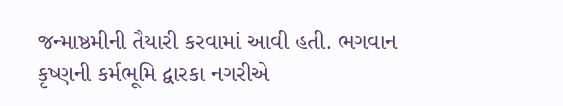જન્માષ્ઠમીની તૈયારી કરવામાં આવી હતી. ભગવાન કૃષ્ણની કર્મભૂમિ દ્વારકા નગરીએ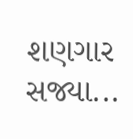શણગાર સજ્યા...